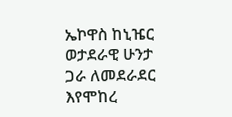ኤኮዋስ ከኒዤር ወታደራዊ ሁንታ ጋራ ለመደራደር እየሞከረ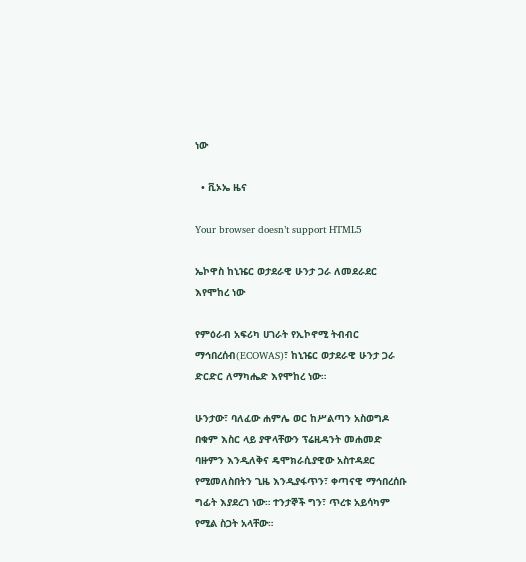ነው

  • ቪኦኤ ዜና

Your browser doesn’t support HTML5

ኤኮዋስ ከኒዤር ወታደራዊ ሁንታ ጋራ ለመደራደር እየሞከረ ነው

የምዕራብ አፍሪካ ሀገራት የኢኮኖሚ ትብብር ማኅበረሰብ(ECOWAS)፣ ከኒዤር ወታደራዊ ሁንታ ጋራ ድርድር ለማካሔድ እየሞከረ ነው።

ሁንታው፣ ባለፈው ሐምሌ ወር ከሥልጣን አስወግዶ በቁም እስር ላይ ያዋላቸውን ፕሬዚዳንት መሐመድ ባዙምን እንዲለቅና ዴሞክራሲያዊው አስተዳደር የሚመለስበትን ጊዜ እንዲያፋጥን፣ ቀጣናዊ ማኅበረሰቡ ግፊት እያደረገ ነው። ተንታኞች ግን፣ ጥረቱ አይሳካም የሚል ስጋት አላቸው።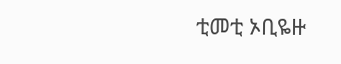ቲመቲ ኦቢዬዙ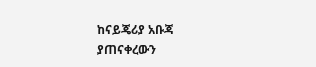ከናይጄሪያ አቡጃ ያጠናቀረውን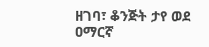ዘገባ፣ ቆንጅት ታየ ወደ ዐማርኛ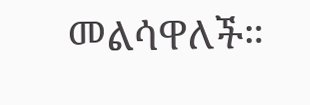መልሳዋለች።